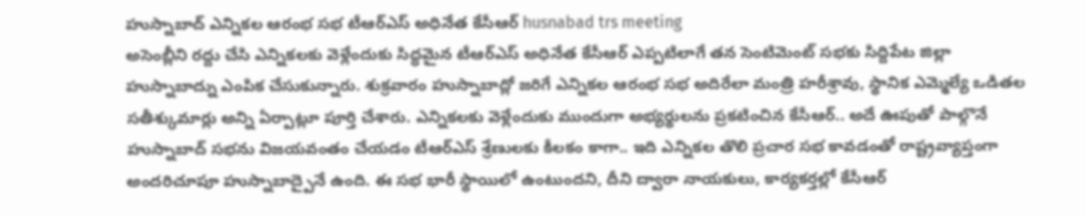హుస్నాబాద్ ఎన్నికల ఆరంభ సభ టీఆర్ఎస్ అధినేత కేసీఆర్ husnabad trs meeting
అసెంబ్లీని రద్దు చేసి ఎన్నికలకు వెళ్లేందుకు సిద్ధమైన టీఆర్ఎస్ అధినేత కేసీఆర్ ఎప్పటిలాగే తన సెంటిమెంట్ సభకు సిద్దిపేట జిల్లా హుస్నాబాద్ను ఎంపిక చేసుకున్నారు. శుక్రవారం హుస్నాబాద్లో జరిగే ఎన్నికల ఆరంభ సభ అదిరేలా మంత్రి హరీశ్రావు, స్థానిక ఎమ్మెల్యే ఒడితల సతీశ్కుమార్లు అన్ని ఏర్పాట్లూ పూర్తి చేశారు. ఎన్నికలకు వెళ్లేందుకు ముందుగా అభ్యర్థులను ప్రకటించిన కేసీఆర్.. అదే ఊపుతో పాల్గొనే హుస్నాబాద్ సభను విజయవంతం చేయడం టీఆర్ఎస్ శ్రేణులకు కీలకం కాగా.. ఇది ఎన్నికల తొలి ప్రచార సభ కావడంతో రాష్ట్రవ్యాప్తంగా అందరిచూపూ హుస్నాబాద్పైనే ఉంది. ఈ సభ భారీ స్థాయిలో ఉంటుందని, దీని ద్వారా నాయకులు, కార్యకర్తల్లో కేసీఆర్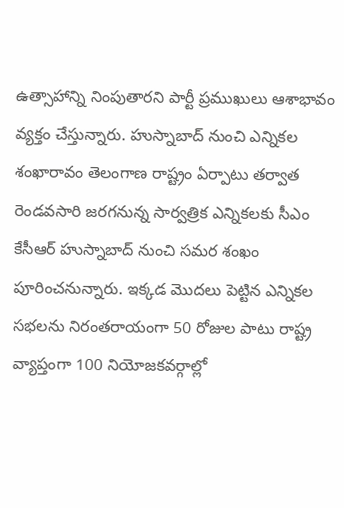ఉత్సాహాన్ని నింపుతారని పార్టీ ప్రముఖులు ఆశాభావం వ్యక్తం చేస్తున్నారు. హుస్నాబాద్ నుంచి ఎన్నికల శంఖారావం తెలంగాణ రాష్ట్రం ఏర్పాటు తర్వాత రెండవసారి జరగనున్న సార్వత్రిక ఎన్నికలకు సీఎం కేసీఆర్ హుస్నాబాద్ నుంచి సమర శంఖం పూరించనున్నారు. ఇక్కడ మొదలు పెట్టిన ఎన్నికల సభలను నిరంతరాయంగా 50 రోజుల పాటు రాష్ట్ర వ్యాప్తంగా 100 నియోజకవర్గాల్లో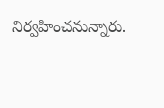నిర్వహించనున్నారు.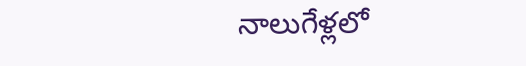నాలుగేళ్లలో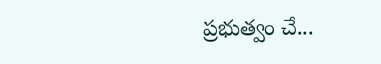ప్రభుత్వం చే...